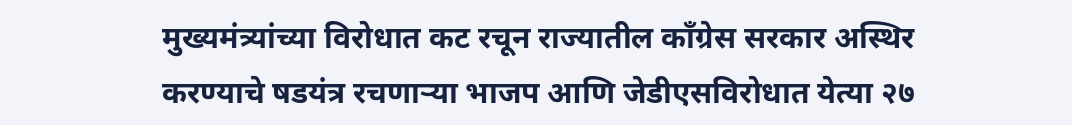मुख्यमंत्र्यांच्या विरोधात कट रचून राज्यातील काँग्रेस सरकार अस्थिर करण्याचे षडयंत्र रचणाऱ्या भाजप आणि जेडीएसविरोधात येत्या २७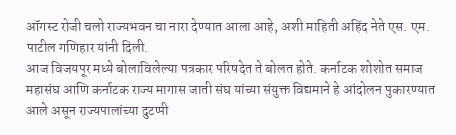ऑगस्ट रोजी चलो राज्यभवन चा नारा देण्यात आला आहे, अशी माहिती अहिंद नेते एस. एम. पाटील गणिहार यांनी दिली.
आज विजयपूर मध्ये बोलाविलेल्या पत्रकार परिषदेत ते बोलत होते. कर्नाटक शोशोत समाज महासंघ आणि कर्नाटक राज्य मागास जाती संघ यांच्या संयुक्त विद्यमाने हे आंदोलन पुकारण्यात आले असून राज्यपालांच्या दुटप्पी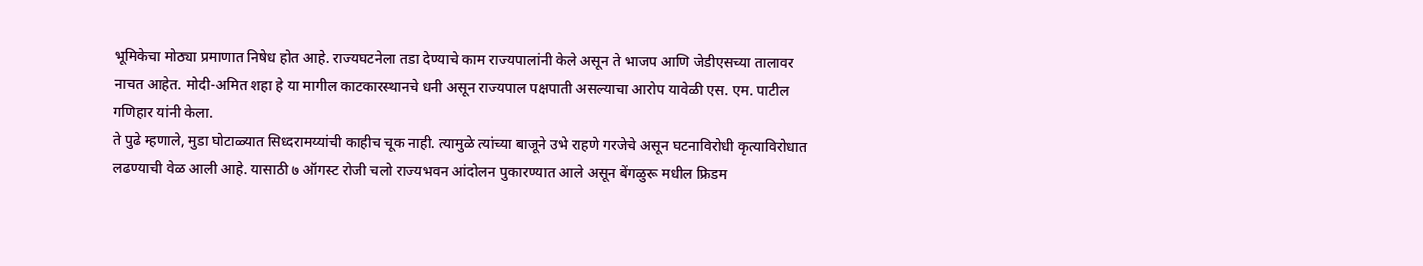भूमिकेचा मोठ्या प्रमाणात निषेध होत आहे. राज्यघटनेला तडा देण्याचे काम राज्यपालांनी केले असून ते भाजप आणि जेडीएसच्या तालावर नाचत आहेत. मोदी-अमित शहा हे या मागील काटकारस्थानचे धनी असून राज्यपाल पक्षपाती असल्याचा आरोप यावेळी एस. एम. पाटील गणिहार यांनी केला.
ते पुढे म्हणाले, मुडा घोटाळ्यात सिध्दरामय्यांची काहीच चूक नाही. त्यामुळे त्यांच्या बाजूने उभे राहणे गरजेचे असून घटनाविरोधी कृत्याविरोधात लढण्याची वेळ आली आहे. यासाठी ७ ऑगस्ट रोजी चलो राज्यभवन आंदोलन पुकारण्यात आले असून बेंगळुरू मधील फ्रिडम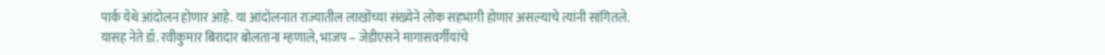पार्क येथे आंदोलन होणार आहे. या आंदोलनात राज्यातील लाखोंच्या संख्येने लोक सहभागी होणार असल्याचे त्यांनी सांगितले.
यासह नेते डॉ. रवीकुमार बिरादार बोलताना म्हणाले, भाजप – जेडीएसने मागासवर्गीयांचे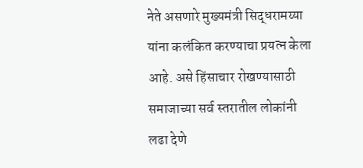नेते असणारे मुख्यमंत्री सिद्धरामय्या यांना कलंकित करण्याचा प्रयत्न केला आहे. असे हिंसाचार रोखण्यासाठी समाजाच्या सर्व स्तरातील लोकांनी लढा देणे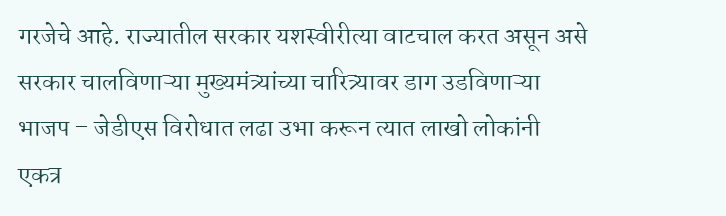गरजेचे आहे. राज्यातील सरकार यशस्वीरीत्या वाटचाल करत असून असे सरकार चालविणाऱ्या मुख्यमंत्र्यांच्या चारित्र्यावर डाग उडविणाऱ्या भाजप – जेडीएस विरोधात लढा उभा करून त्यात लाखो लोकांनी एकत्र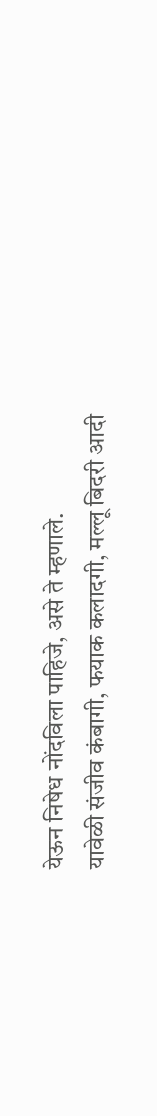येऊन निषेध नोंदविला पाहिजे, असे ते म्हणाले.
यावेळी संजीव कंबागी, फयाक कलादगी, मल्लू बिदरी आदी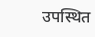उपस्थित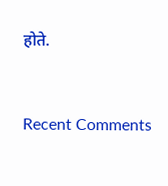होते.


Recent Comments